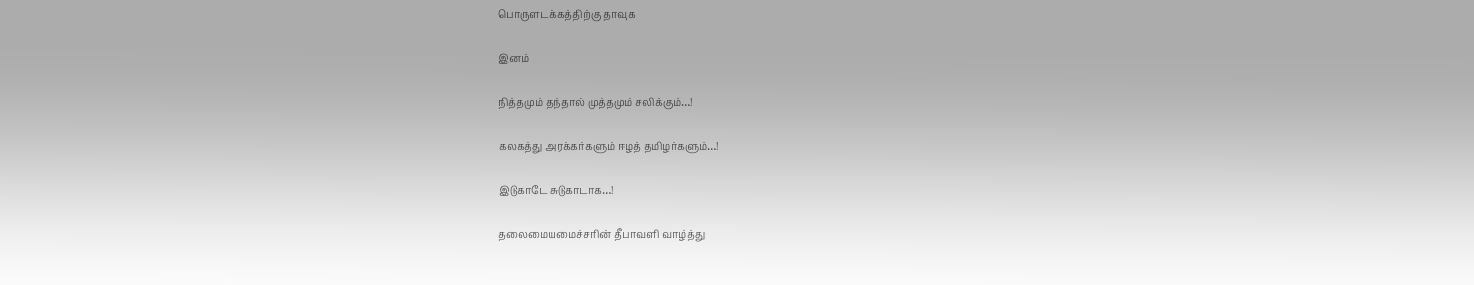பொருளடக்கத்திற்கு தாவுக

இனம்

நித்தமும் தந்தால் முத்தமும் சலிக்கும்…!

கலகத்து அரக்கர்களும் ஈழத் தமிழர்களும்…!

இடுகாடே சுடுகாடாக…!

தலைமையமைச்சரின் தீபாவளி வாழ்த்து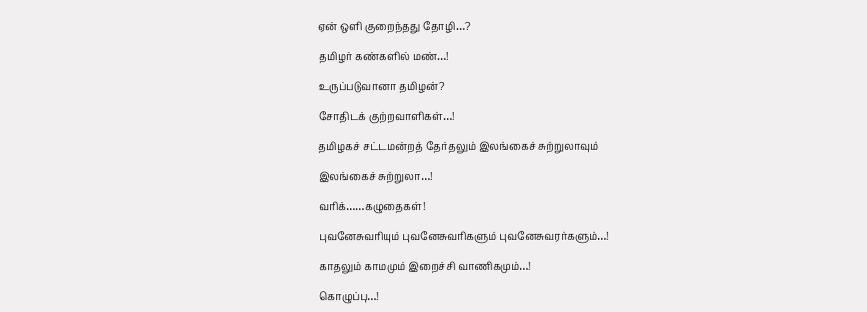ஏன் ஒளி குறைந்தது தோழி…?

தமிழர் கண்களில் மண்…!

உருப்படுவானா தமிழன்?

சோதிடக் குற்றவாளிகள்…!

தமிழகச் சட்டமன்றத் தேர்தலும் இலங்கைச் சுற்றுலாவும்

இலங்கைச் சுற்றுலா…!

வரிக்……கழுதைகள்!

புவனேசுவரியும் புவனேசுவரிகளும் புவனேசுவரர்களும்…!

காதலும் காமமும் இறைச்சி வாணிகமும்…!

கொழுப்பு…!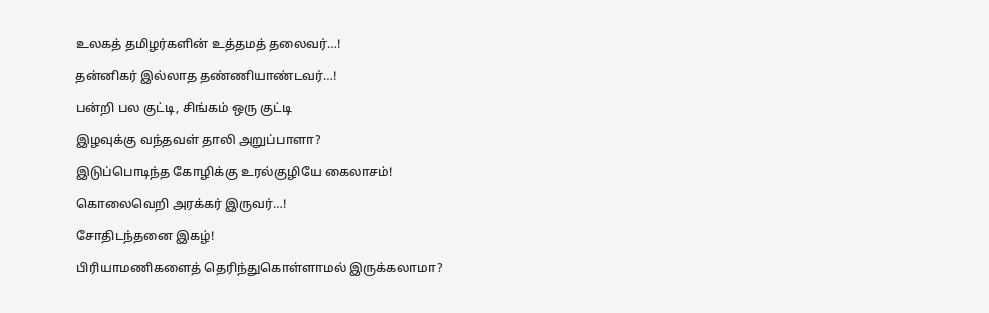உலகத் தமிழர்களின் உத்தமத் தலைவர்…!

தன்னிகர் இல்லாத தண்ணியாண்டவர்…!

பன்றி பல குட்டி, சிங்கம் ஒரு குட்டி

இழவுக்கு வந்தவள் தாலி அறுப்பாளா?

இடுப்பொடிந்த கோழிக்கு உரல்குழியே கைலாசம்!

கொலைவெறி அரக்கர் இருவர்…!

சோதிடந்தனை இகழ்!

பிரியாமணிகளைத் தெரிந்துகொள்ளாமல் இருக்கலாமா?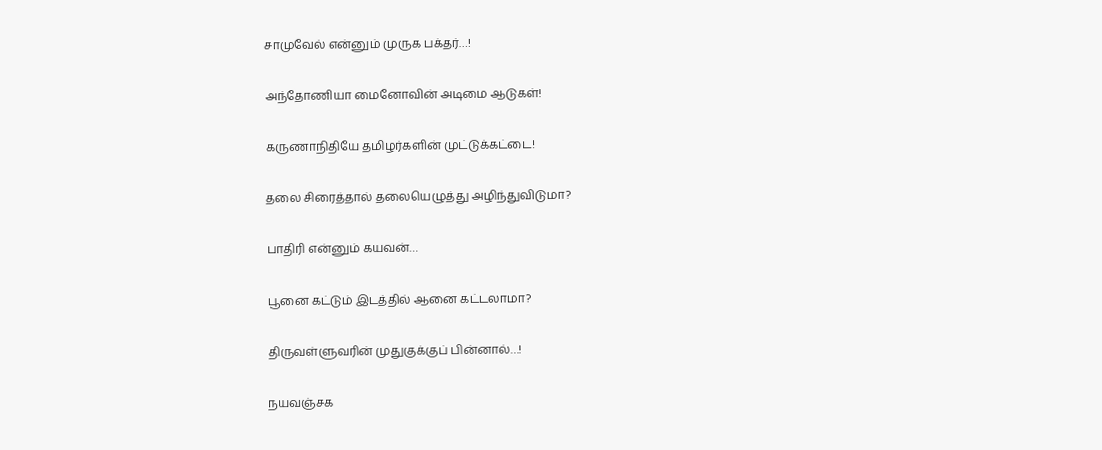சாமுவேல் என்னும் முருக பக்தர்…!

அந்தோணியா மைனோவின் அடிமை ஆடுகள்!

கருணாநிதியே தமிழர்களின் முட்டுக்கட்டை!

தலை சிரைத்தால் தலையெழுத்து அழிந்துவிடுமா?

பாதிரி என்னும் கயவன்…

பூனை கட்டும் இடத்தில் ஆனை கட்டலாமா?

திருவள்ளுவரின் முதுகுக்குப் பின்னால்…!

நயவஞ்சக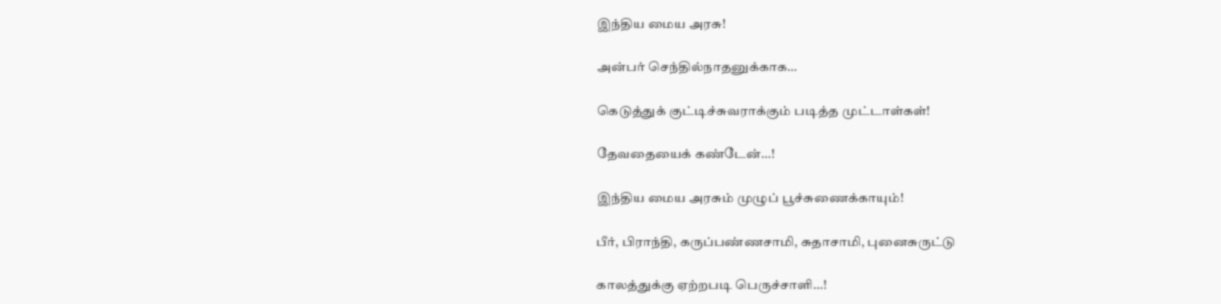இந்திய மைய அரசு!

அன்பர் செந்தில்நாதனுக்காக…

கெடுத்துக் குட்டிச்சுவராக்கும் படித்த முட்டாள்கள்!

தேவதையைக் கண்டேன்…!

இந்திய மைய அரசும் முழுப் பூச்சுணைக்காயும்!

பீர், பிராந்தி, கருப்பண்ணசாமி, சுதாசாமி, புனைசுருட்டு

காலத்துக்கு ஏற்றபடி பெருச்சாளி…!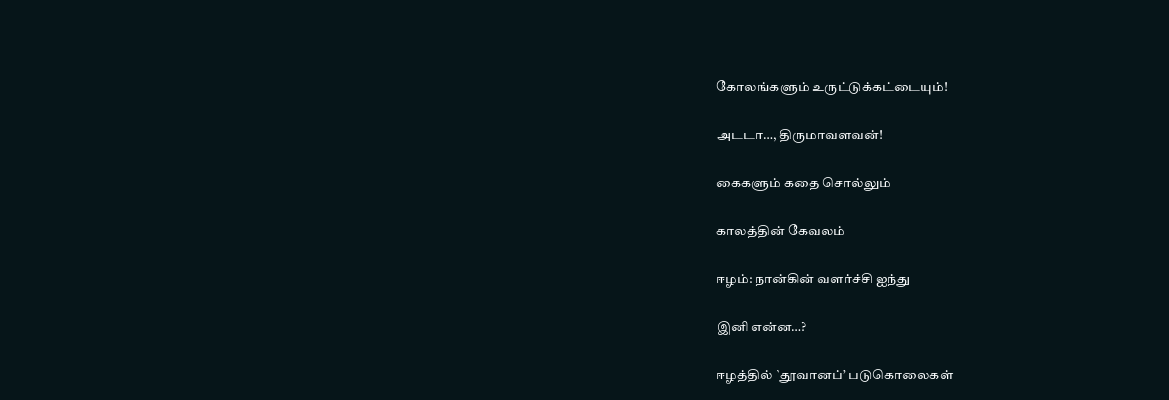கோலங்களும் உருட்டுக்கட்டையும்!

அடடா…, திருமாவளவன்!

கைகளும் கதை சொல்லும்

காலத்தின் கேவலம்

ஈழம்: நான்கின் வளர்ச்சி ஐந்து

இனி என்ன…?

ஈழத்தில் `தூவானப்’ படுகொலைகள்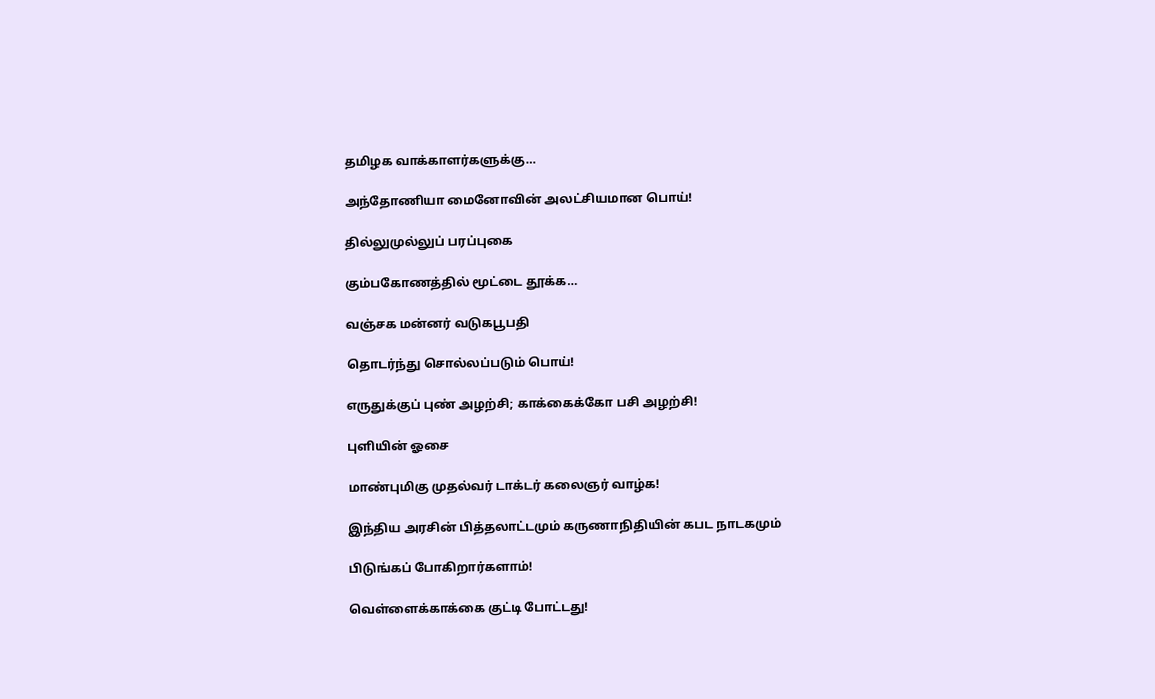தமிழக வாக்காளர்களுக்கு…

அந்தோணியா மைனோவின் அலட்சியமான பொய்!

தில்லுமுல்லுப் பரப்புகை

கும்பகோணத்தில் மூட்டை தூக்க…

வஞ்சக மன்னர் வடுகபூபதி

தொடர்ந்து சொல்லப்படும் பொய்!

எருதுக்குப் புண் அழற்சி; காக்கைக்கோ பசி அழற்சி!

புளியின் ஓசை

மாண்புமிகு முதல்வர் டாக்டர் கலைஞர் வாழ்க!

இந்திய அரசின் பித்தலாட்டமும் கருணாநிதியின் கபட நாடகமும்

பிடுங்கப் போகிறார்களாம்!

வெள்ளைக்காக்கை குட்டி போட்டது!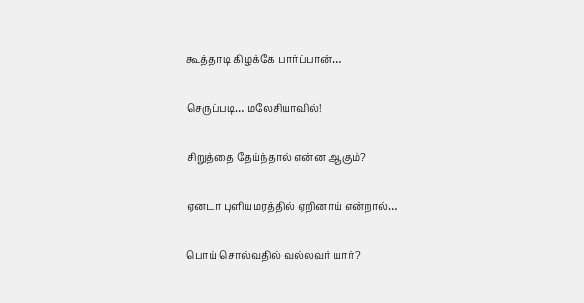கூத்தாடி கிழக்கே பார்ப்பான்…

செருப்படி… மலேசியாவில்!

சிறுத்தை தேய்ந்தால் என்ன ஆகும்?

ஏனடா புளியமரத்தில் ஏறினாய் என்றால்…

பொய் சொல்வதில் வல்லவர் யார்?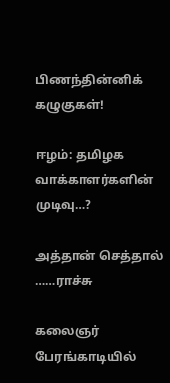பிணந்தின்னிக் கழுகுகள்!

ஈழம்: தமிழக வாக்காளர்களின் முடிவு…?

அத்தான் செத்தால் ……ராச்சு

கலைஞர் பேரங்காடியில்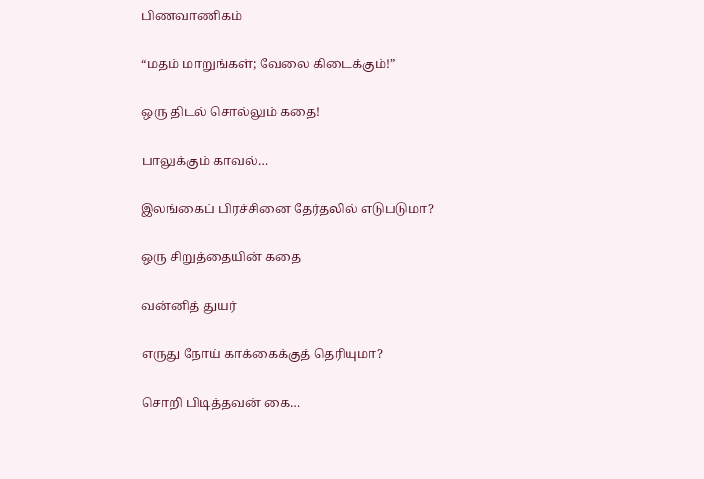பிணவாணிகம்

“மதம் மாறுங்கள்; வேலை கிடைக்கும்!”

ஒரு திடல் சொல்லும் கதை!

பாலுக்கும் காவல்…

இலங்கைப் பிரச்சினை தேர்தலில் எடுபடுமா?

ஒரு சிறுத்தையின் கதை

வன்னித் துயர்

எருது நோய் காக்கைக்குத் தெரியுமா?

சொறி பிடித்தவன் கை…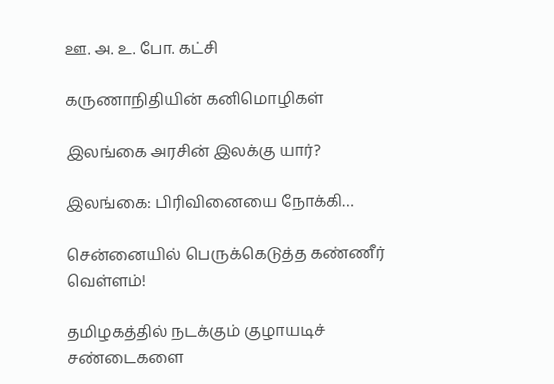ஊ. அ. உ. போ. கட்சி

கருணாநிதியின் கனிமொழிகள்

இலங்கை அரசின் இலக்கு யார்?

இலங்கை: பிரிவினையை நோக்கி…

சென்னையில் பெருக்கெடுத்த கண்ணீர் வெள்ளம்!

தமிழகத்தில் நடக்கும் குழாயடிச் சண்டைகளை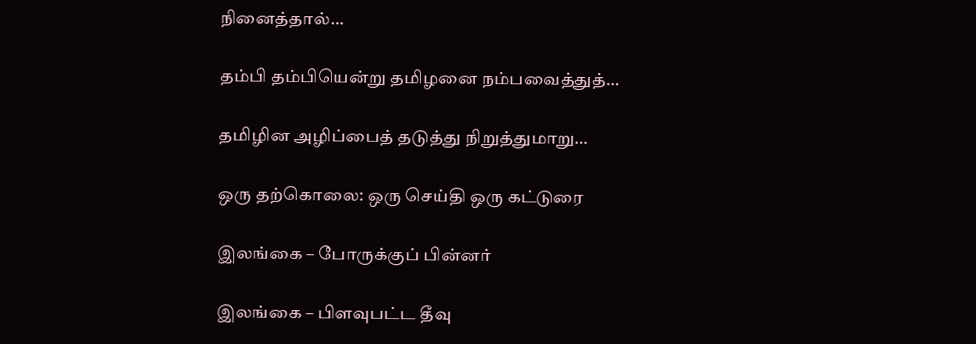நினைத்தால்…

தம்பி தம்பியென்று தமிழனை நம்பவைத்துத்…

தமிழின அழிப்பைத் தடுத்து நிறுத்துமாறு…

ஒரு தற்கொலை: ஒரு செய்தி ஒரு கட்டுரை

இலங்கை – போருக்குப் பின்னர்

இலங்கை – பிளவுபட்ட தீவு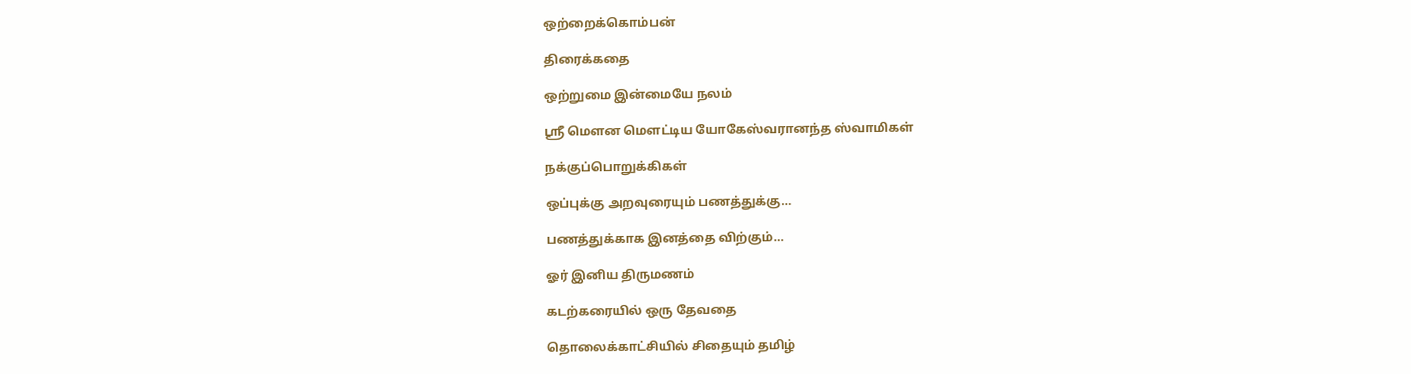ஒற்றைக்கொம்பன்

திரைக்கதை

ஒற்றுமை இன்மையே நலம்

ஸ்ரீ மெளன மெளட்டிய யோகேஸ்வரானந்த ஸ்வாமிகள்

நக்குப்பொறுக்கிகள்

ஒப்புக்கு அறவுரையும் பணத்துக்கு…

பணத்துக்காக இனத்தை விற்கும்…

ஓர் இனிய திருமணம்

கடற்கரையில் ஒரு தேவதை

தொலைக்காட்சியில் சிதையும் தமிழ்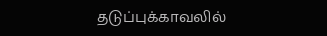தடுப்புக்காவலில்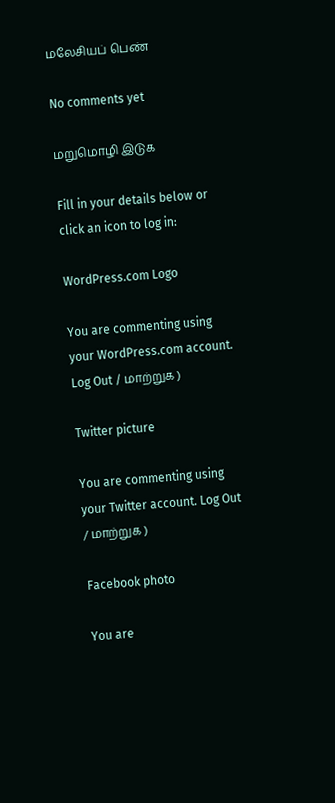மலேசியப் பெண்

No comments yet

மறுமொழி இடுக

Fill in your details below or click an icon to log in:

WordPress.com Logo

You are commenting using your WordPress.com account. Log Out / மாற்றுக )

Twitter picture

You are commenting using your Twitter account. Log Out / மாற்றுக )

Facebook photo

You are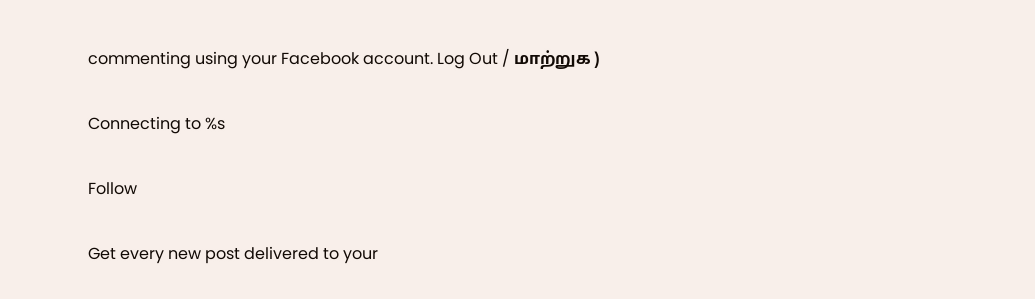commenting using your Facebook account. Log Out / மாற்றுக )

Connecting to %s

Follow

Get every new post delivered to your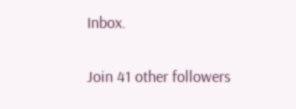Inbox.

Join 41 other followers